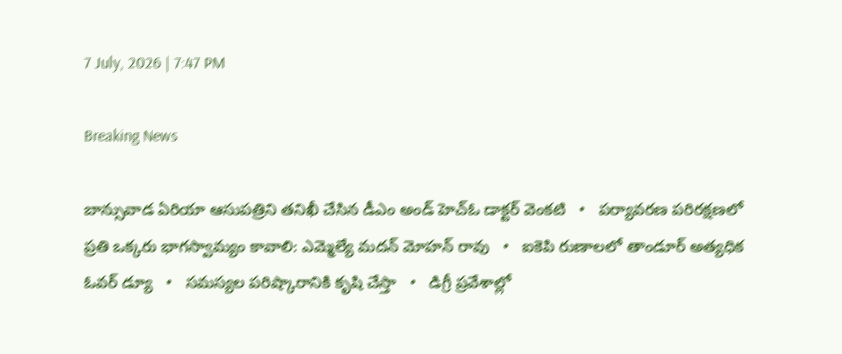7 July, 2026 | 7:47 PM

Breaking News

బాన్సువాడ ఏరియా ఆసుపత్రిని తనిఖీ చేసిన డీఎం అండ్ హెచ్ఓ డాక్టర్ వెంకటి   •   పర్యావరణ పరిరక్షణలో ప్రతి ఒక్కరు భాగస్వామ్యం కావాలి: ఎమ్మెల్యే మదన్ మోహన్ రావు   •   ఐకెపి రుణాలలో తాండూర్ అత్యధిక ఓవర్ డ్యూ   •   సమస్యల పరిష్కారానికి కృషి చేస్తా   •   డిగ్రీ ప్రవేశాల్లో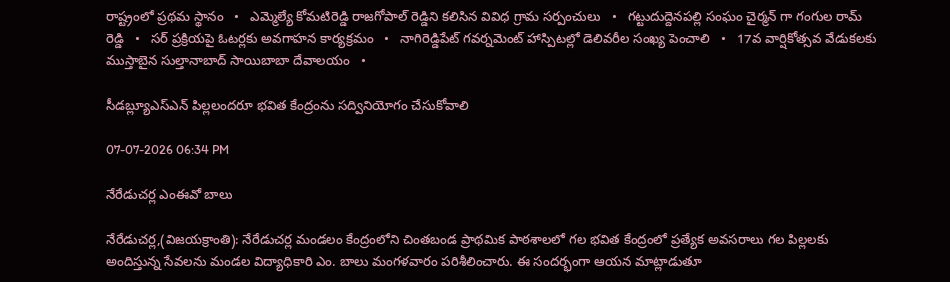రాష్ట్రంలో ప్రథమ స్థానం   •   ఎమ్మెల్యే కోమటిరెడ్డి రాజగోపాల్ రెడ్డిని కలిసిన వివిధ గ్రామ సర్పంచులు   •   గట్టుదుద్దెనపల్లి సంఘం చైర్మన్ గా గంగుల రామ్ రెడ్డి   •   సర్ ప్రక్రియపై ఓటర్లకు అవగాహన కార్యక్రమం   •   నాగిరెడ్డిపేట్ గవర్నమెంట్ హాస్పిటల్లో డెలివరీల సంఖ్య పెంచాలి   •   17వ వార్షికోత్సవ వేడుకలకు ముస్తాబైన సుల్తానాబాద్ సాయిబాబా దేవాలయం   •

సీడబ్ల్యూఎస్‌ఎన్ పిల్లలందరూ భవిత కేంద్రంను సద్వినియోగం చేసుకోవాలి

07-07-2026 06:34 PM

నేరేడుచర్ల ఎంఈవో బాలు

నేరేడుచర్ల,(విజయక్రాంతి): నేరేడుచర్ల మండలం కేంద్రంలోని చింతబండ ప్రాథమిక పాఠశాలలో గల భవిత కేంద్రంలో ప్రత్యేక అవసరాలు గల పిల్లలకు అందిస్తున్న సేవలను మండల విద్యాధికారి ఎం. బాలు మంగళవారం పరిశీలించారు. ఈ సందర్భంగా ఆయన మాట్లాడుతూ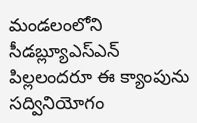మండలంలోని సీడబ్ల్యూఎస్‌ఎన్ పిల్లలందరూ ఈ క్యాంపును సద్వినియోగం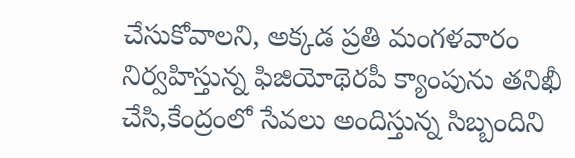చేసుకోవాలని, అక్కడ ప్రతి మంగళవారం నిర్వహిస్తున్న ఫిజియోథెరపీ క్యాంపును తనిఖీ చేసి,కేంద్రంలో సేవలు అందిస్తున్న సిబ్బందిని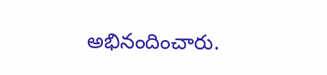అభినందించారు.